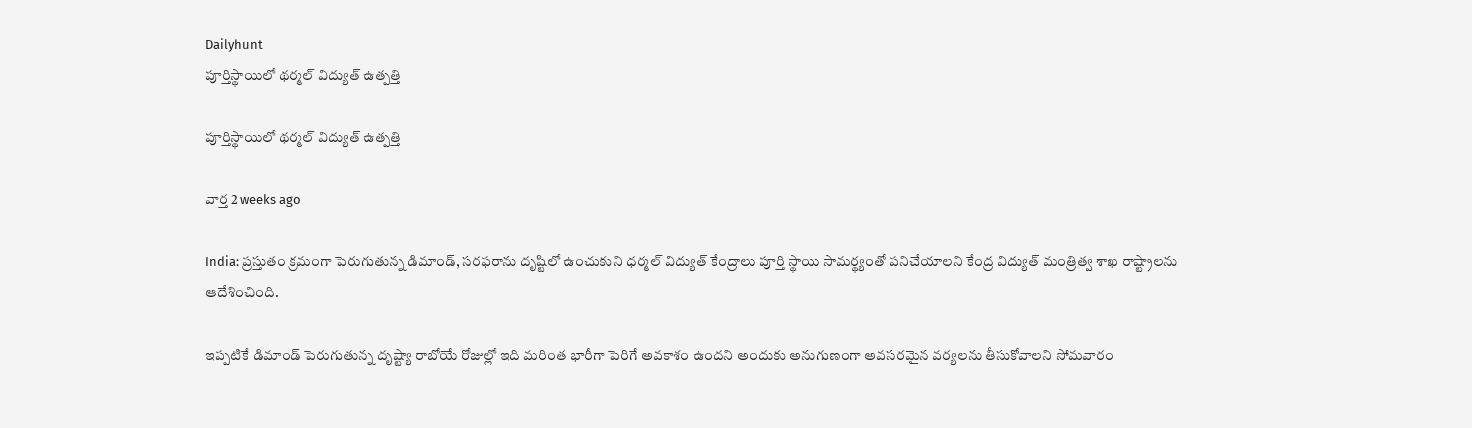Dailyhunt
పూర్తిస్థాయిలో థర్మల్ విద్యుత్ ఉత్పత్తి

పూర్తిస్థాయిలో థర్మల్ విద్యుత్ ఉత్పత్తి

వార్త 2 weeks ago

India: ప్రస్తుతం క్రమంగా పెరుగుతున్న డిమాండ్, సరఫరాను దృష్టిలో ఉంచుకుని ధర్మల్ విద్యుత్ కేంద్రాలు పూర్తి స్థాయి సామర్థ్యంతో పనిచేయాలని కేంద్ర విద్యుత్ మంత్రిత్వ శాఖ రాష్ట్రాలను ఆదేశించింది.

ఇప్పటికే డిమాండ్ పెరుగుతున్న దృష్ట్యా రాబోయే రోజుల్లో ఇది మరింత భారీగా పెరిగే అవకాశం ఉందని అందుకు అనుగుణంగా అవసరమైన వర్యలను తీసుకోవాలని సోమవారం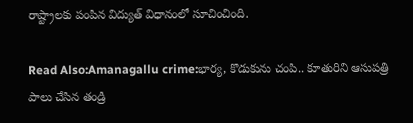రాష్ట్రాలకు పంపిన విద్యుత్ విధానంలో సూచించింది.

Read Also:Amanagallu crime:భార్య, కొడుకును చంపి.. కూతురిని ఆసుపత్రి పాలు చేసిన తండ్రి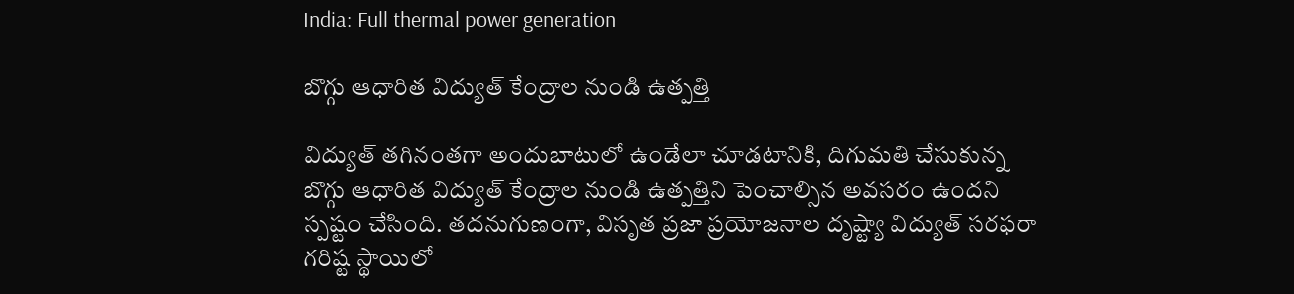India: Full thermal power generation

బొగ్గు ఆధారిత విద్యుత్ కేంద్రాల నుండి ఉత్పత్తి

విద్యుత్ తగినంతగా అందుబాటులో ఉండేలా చూడటానికి, దిగుమతి చేసుకున్న బొగ్గు ఆధారిత విద్యుత్ కేంద్రాల నుండి ఉత్పత్తిని పెంచాల్సిన అవసరం ఉందని స్పష్టం చేసింది. తదనుగుణంగా, విసృత ప్రజా ప్రయోజనాల దృష్ట్యా విద్యుత్ సరఫరా గరిష్ట స్థాయిలో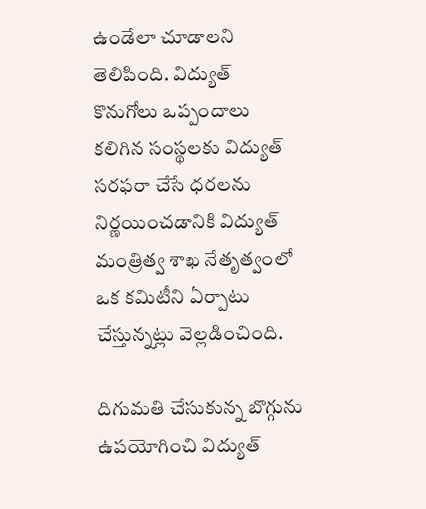ఉండేలా చూడాలని తెలిపింది. విద్యుత్ కొనుగోలు ఒప్పందాలు కలిగిన సంస్థలకు విద్యుత్ సరఫరా చేసే ధరలను నిర్ణయించడానికి విద్యుత్ మంత్రిత్వ శాఖ నేతృత్వంలో ఒక కమిటీని ఏర్పాటు చేస్తున్నట్లు వెల్లడించింది.

దిగుమతి చేసుకున్న బొగ్గును ఉపయోగించి విద్యుత్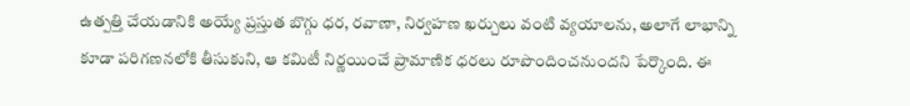ఉత్పత్తి చేయడానికి అయ్యే ప్రస్తుత బొగ్గు ధర, రవాణా, నిర్వహణ ఖర్చులు వంటి వ్యయాలను, అలాగే లాభాన్ని కూడా పరిగణనలోకి తీసుకుని, ఆ కమిటీ నిర్ణయించే ప్రామాణిక ధరలు రూపొందించనుందని పేర్కొంది. ఈ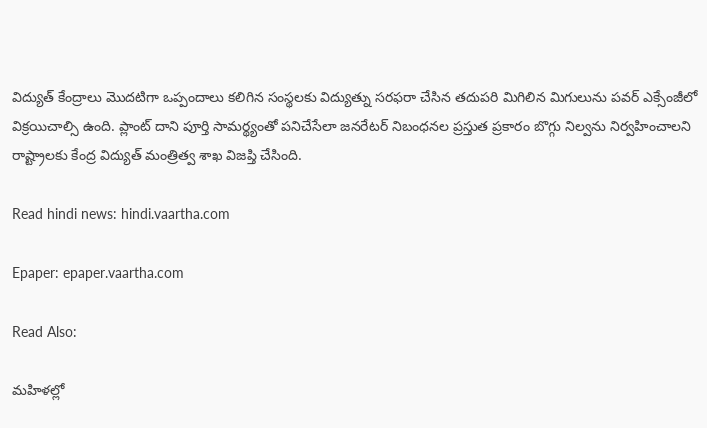విద్యుత్ కేంద్రాలు మొదటిగా ఒప్పందాలు కలిగిన సంస్థలకు విద్యుత్ను సరఫరా చేసిన తదుపరి మిగిలిన మిగులును పవర్ ఎక్సేంజీలో విక్రయిచాల్సి ఉంది. ప్లాంట్ దాని పూర్తి సామర్థ్యంతో పనిచేసేలా జనరేటర్ నిబంధనల ప్రస్తుత ప్రకారం బొగ్గు నిల్వను నిర్వహించాలని రాష్ట్రాలకు కేంద్ర విద్యుత్ మంత్రిత్వ శాఖ విజప్తి చేసింది.

Read hindi news: hindi.vaartha.com

Epaper: epaper.vaartha.com

Read Also:

మహిళల్లో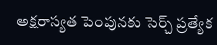అక్షరాస్యత పెంపునకు సెర్చ్ ప్రత్యేక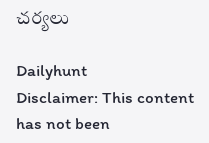చర్యలు

Dailyhunt
Disclaimer: This content has not been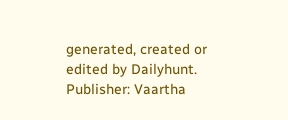generated, created or edited by Dailyhunt. Publisher: Vaartha